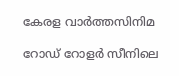കേരള വാർത്തസിനിമ

റോഡ് റോളർ സീനിലെ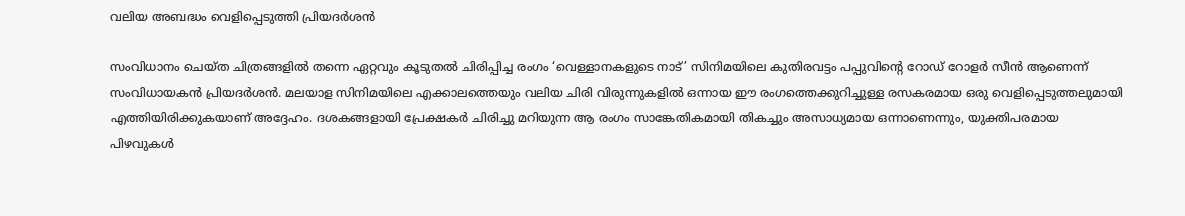വലിയ അബദ്ധം വെളിപ്പെടുത്തി പ്രിയദർശൻ

സംവിധാനം ചെയ്ത ചിത്രങ്ങളിൽ തന്നെ ഏറ്റവും കൂടുതൽ ചിരിപ്പിച്ച രംഗം ‘വെള്ളാനകളുടെ നാട്’ സിനിമയിലെ കുതിരവട്ടം പപ്പുവിന്റെ റോഡ് റോളർ സീൻ ആണെന്ന് സംവിധായകൻ പ്രിയദർശൻ. മലയാള സിനിമയിലെ എക്കാലത്തെയും വലിയ ചിരി വിരുന്നുകളിൽ ഒന്നായ ഈ രംഗത്തെക്കുറിച്ചുള്ള രസകരമായ ഒരു വെളിപ്പെടുത്തലുമായി എത്തിയിരിക്കുകയാണ് അദ്ദേഹം. ദശകങ്ങളായി പ്രേക്ഷകർ ചിരിച്ചു മറിയുന്ന ആ രംഗം സാങ്കേതികമായി തികച്ചും അസാധ്യമായ ഒന്നാണെന്നും, യുക്തിപരമായ പിഴവുകൾ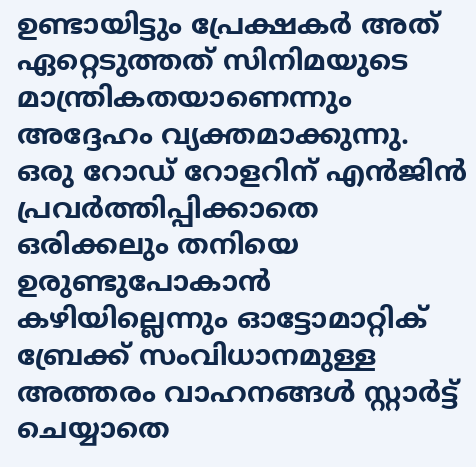ഉണ്ടായിട്ടും പ്രേക്ഷകർ അത് ഏറ്റെടുത്തത് സിനിമയുടെ മാന്ത്രികതയാണെന്നും അദ്ദേഹം വ്യക്തമാക്കുന്നു. ഒരു റോഡ് റോളറിന് എൻജിൻ പ്രവർത്തിപ്പിക്കാതെ ഒരിക്കലും തനിയെ ഉരുണ്ടുപോകാൻ കഴിയില്ലെന്നും ഓട്ടോമാറ്റിക് ബ്രേക്ക് സംവിധാനമുള്ള അത്തരം വാഹനങ്ങൾ സ്റ്റാർട്ട് ചെയ്യാതെ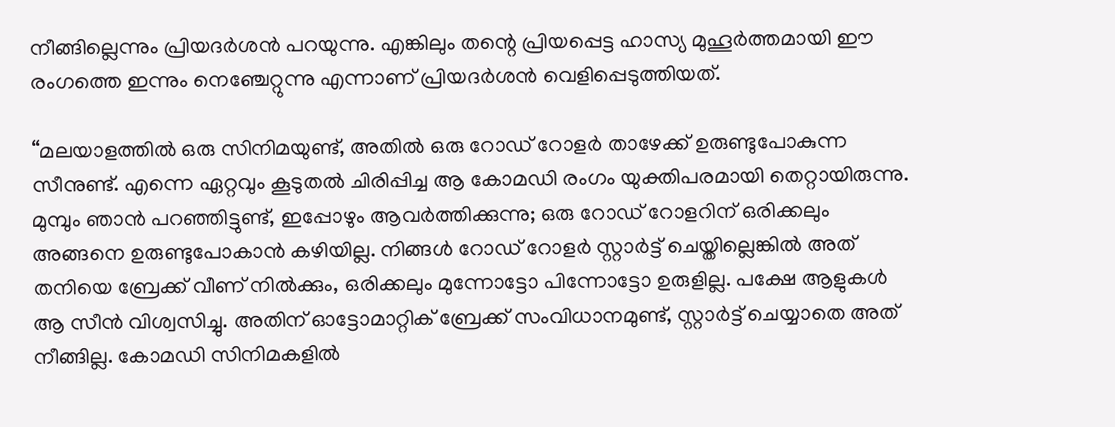നീങ്ങില്ലെന്നും പ്രിയദർശൻ പറയുന്നു. എങ്കിലും തന്റെ പ്രിയപ്പെട്ട ഹാസ്യ മുഹൂർത്തമായി ഈ രംഗത്തെ ഇന്നും നെഞ്ചേറ്റുന്നു എന്നാണ് പ്രിയദർശൻ വെളിപ്പെടുത്തിയത്.

“മലയാളത്തിൽ ഒരു സിനിമയുണ്ട്, അതിൽ ഒരു റോഡ് റോളർ താഴേക്ക് ഉരുണ്ടുപോകുന്ന സീനുണ്ട്. എന്നെ ഏറ്റവും കൂടുതൽ ചിരിപ്പിച്ച ആ കോമഡി രംഗം യുക്തിപരമായി തെറ്റായിരുന്നു. മുമ്പും ഞാൻ പറഞ്ഞിട്ടുണ്ട്, ഇപ്പോഴും ആവർത്തിക്കുന്നു; ഒരു റോഡ് റോളറിന് ഒരിക്കലും അങ്ങനെ ഉരുണ്ടുപോകാൻ കഴിയില്ല. നിങ്ങൾ റോഡ് റോളർ സ്റ്റാർട്ട് ചെയ്തില്ലെങ്കിൽ അത് തനിയെ ബ്രേക്ക് വീണ് നിൽക്കും, ഒരിക്കലും മുന്നോട്ടോ പിന്നോട്ടോ ഉരുളില്ല. പക്ഷേ ആളുകൾ ആ സീൻ വിശ്വസിച്ചു. അതിന് ഓട്ടോമാറ്റിക് ബ്രേക്ക് സംവിധാനമുണ്ട്, സ്റ്റാർട്ട് ചെയ്യാതെ അത് നീങ്ങില്ല. കോമഡി സിനിമകളിൽ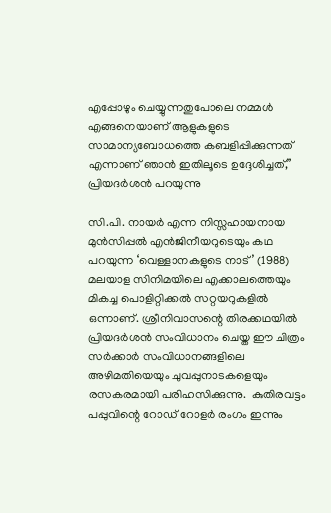എപ്പോഴും ചെയ്യുന്നതുപോലെ നമ്മൾ എങ്ങനെയാണ് ആളുകളുടെ സാമാന്യബോധത്തെ കബളിപ്പിക്കുന്നത് എന്നാണ് ഞാൻ ഇതിലൂടെ ഉദ്ദേശിച്ചത്,” പ്രിയദർശൻ പറയുന്നു

സി.പി. നായർ എന്ന നിസ്സഹായനായ മുൻസിപ്പൽ എൻജിനീയറുടെയും കഥ പറയുന്ന ‘വെള്ളാനകളുടെ നാട്’ (1988) മലയാള സിനിമയിലെ എക്കാലത്തെയും മികച്ച പൊളിറ്റിക്കൽ സറ്റയറുകളിൽ ഒന്നാണ്. ശ്രീനിവാസന്റെ തിരക്കഥയിൽ പ്രിയദർശൻ സംവിധാനം ചെയ്ത ഈ ചിത്രം സർക്കാർ സംവിധാനങ്ങളിലെ അഴിമതിയെയും ചുവപ്പുനാടകളെയും രസകരമായി പരിഹസിക്കുന്നു.  കുതിരവട്ടം പപ്പുവിന്റെ റോഡ് റോളർ രംഗം ഇന്നും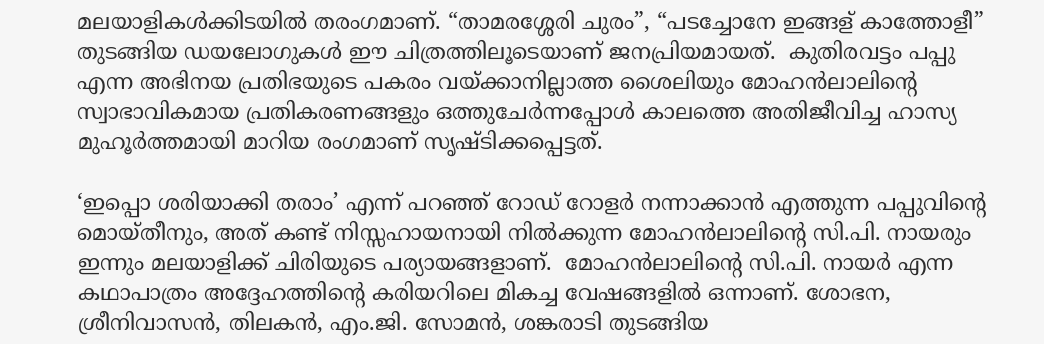മലയാളികൾക്കിടയിൽ തരംഗമാണ്. “താമരശ്ശേരി ചുരം”, “പടച്ചോനേ ഇങ്ങള് കാത്തോളീ” തുടങ്ങിയ ഡയലോഗുകൾ ഈ ചിത്രത്തിലൂടെയാണ് ജനപ്രിയമായത്.  കുതിരവട്ടം പപ്പു എന്ന അഭിനയ പ്രതിഭയുടെ പകരം വയ്ക്കാനില്ലാത്ത ശൈലിയും മോഹൻലാലിന്റെ സ്വാഭാവികമായ പ്രതികരണങ്ങളും ഒത്തുചേർന്നപ്പോൾ കാലത്തെ അതിജീവിച്ച ഹാസ്യ മുഹൂർത്തമായി മാറിയ രംഗമാണ് സൃഷ്ടിക്കപ്പെട്ടത്.

‘ഇപ്പൊ ശരിയാക്കി തരാം’ എന്ന് പറഞ്ഞ് റോഡ് റോളർ നന്നാക്കാൻ എത്തുന്ന പപ്പുവിന്റെ മൊയ്തീനും, അത് കണ്ട് നിസ്സഹായനായി നിൽക്കുന്ന മോഹൻലാലിന്റെ സി.പി. നായരും ഇന്നും മലയാളിക്ക് ചിരിയുടെ പര്യായങ്ങളാണ്.  മോഹൻലാലിന്റെ സി.പി. നായർ എന്ന കഥാപാത്രം അദ്ദേഹത്തിന്റെ കരിയറിലെ മികച്ച വേഷങ്ങളിൽ ഒന്നാണ്. ശോഭന, ശ്രീനിവാസൻ, തിലകൻ, എം.ജി. സോമൻ, ശങ്കരാടി തുടങ്ങിയ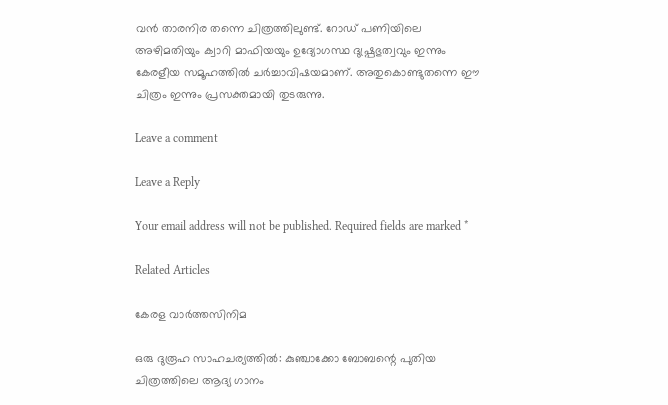വൻ താരനിര തന്നെ ചിത്രത്തിലുണ്ട്. റോഡ് പണിയിലെ അഴിമതിയും ക്വാറി മാഫിയയും ഉദ്യോഗസ്ഥ ദുഷ്പ്രഭുത്വവും ഇന്നും കേരളീയ സമൂഹത്തിൽ ചർച്ചാവിഷയമാണ്. അതുകൊണ്ടുതന്നെ ഈ ചിത്രം ഇന്നും പ്രസക്തമായി തുടരുന്നു.

Leave a comment

Leave a Reply

Your email address will not be published. Required fields are marked *

Related Articles

കേരള വാർത്തസിനിമ

ഒരു ദുരൂഹ സാഹചര്യത്തില്‍: കുഞ്ചാക്കോ ബോബന്റെ പുതിയ ചിത്രത്തിലെ ആദ്യ ഗാനം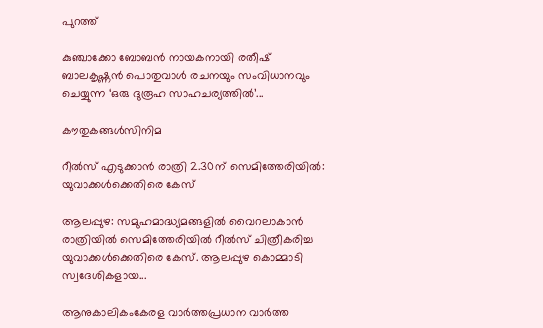പുറത്ത്

കുഞ്ചാക്കോ ബോബൻ നായകനായി രതീഷ് ബാലകൃഷ്ണൻ പൊതുവാൾ രചനയും സംവിധാനവും ചെയ്യുന്ന ‘ഒരു ദുരൂഹ സാഹചര്യത്തിൽ’...

കൗതുകങ്ങൾസിനിമ

റീൽസ് എടുക്കാൻ രാത്രി 2.30ന് സെമിത്തേരിയിൽ: യുവാക്കൾക്കെതിരെ കേസ്

ആലപ്പുഴ: സമുഹമാദ്ധ്യമങ്ങളിൽ വൈറലാകാൻ രാത്രിയിൽ സെമിത്തേരിയിൽ റീൽസ് ചിത്രീകരിച്ച യുവാക്കൾക്കെതിരെ കേസ്. ആലപ്പുഴ കൊമ്മാടി സ്വദേശികളായ...

ആനുകാലികംകേരള വാർത്തപ്രധാന വാർത്ത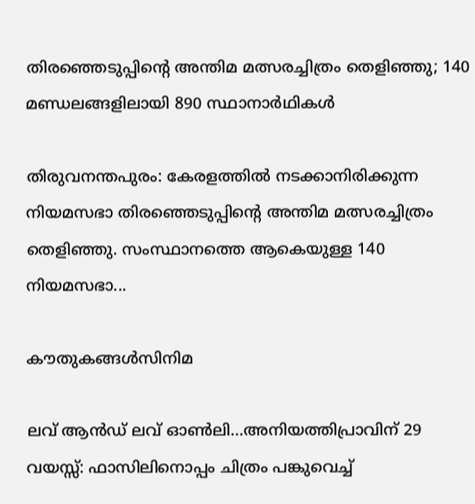തിരഞ്ഞെടുപ്പിന്റെ അന്തിമ മത്സരച്ചിത്രം തെളിഞ്ഞു; 140 മണ്ഡലങ്ങളിലായി 890 സ്ഥാനാർഥികൾ

തിരുവനന്തപുരം: കേരളത്തിൽ നടക്കാനിരിക്കുന്ന നിയമസഭാ തിരഞ്ഞെടുപ്പിന്റെ അന്തിമ മത്സരച്ചിത്രം തെളിഞ്ഞു. സംസ്ഥാനത്തെ ആകെയുള്ള 140 നിയമസഭാ...

കൗതുകങ്ങൾസിനിമ

ലവ് ആൻഡ് ലവ് ഓൺലി…അനിയത്തിപ്രാവിന് 29 വയസ്സ്: ഫാസിലിനൊപ്പം ചിത്രം പങ്കുവെച്ച്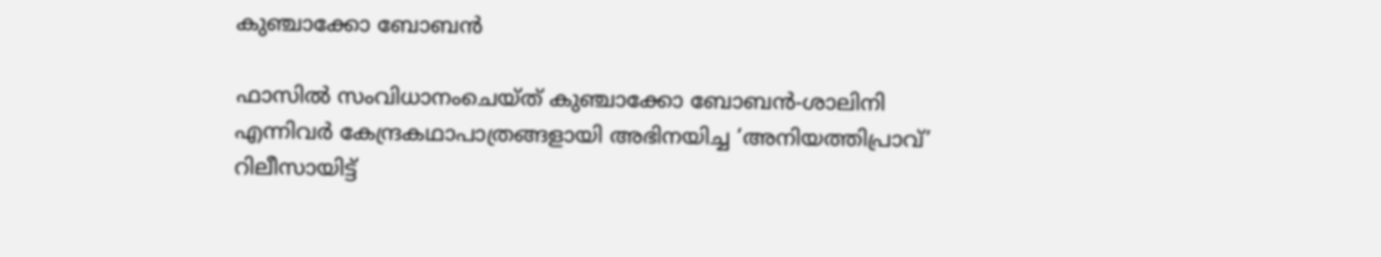കുഞ്ചാക്കോ ബോബന്‍

ഫാസിൽ സംവിധാനംചെയ്ത് കുഞ്ചാക്കോ ബോബൻ-ശാലിനി എന്നിവർ കേന്ദ്രകഥാപാത്രങ്ങളായി അഭിനയിച്ച ‘അനിയത്തിപ്രാവ്’ റിലീസായിട്ട്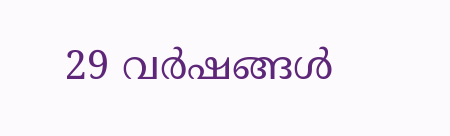29 വർഷങ്ങൾ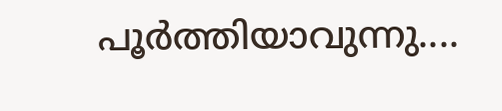പൂർത്തിയാവുന്നു....